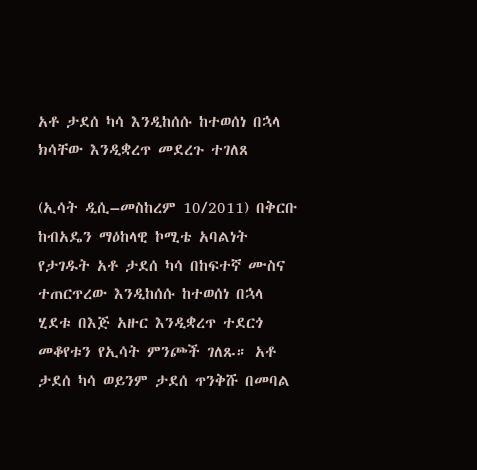አቶ ታደሰ ካሳ እንዲከሰሱ ከተወሰነ በኋላ ክሳቸው እንዲቋረጥ መደረጉ ተገለጸ

(ኢሳት ዲሲ–መስከረም 10/2011) በቅርቡ ከብአዴን ማዕከላዊ ኮሚቴ አባልነት የታገዱት አቶ ታደሰ ካሳ በከፍተኛ ሙስና ተጠርጥረው እንዲከሰሱ ከተወሰነ በኋላ ሂደቱ በእጅ አዙር እንዲቋረጥ ተደርጎ መቆየቱን የኢሳት ምንጮች ገለጹ። አቶ ታደሰ ካሳ ወይንም ታደሰ ጥንቅሹ በመባል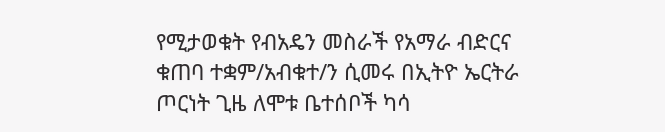የሚታወቁት የብአዴን መስራች የአማራ ብድርና ቁጠባ ተቋም/አብቁተ/ን ሲመሩ በኢትዮ ኤርትራ ጦርነት ጊዜ ለሞቱ ቤተሰቦች ካሳ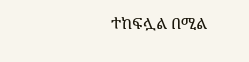ተከፍሏል በሚል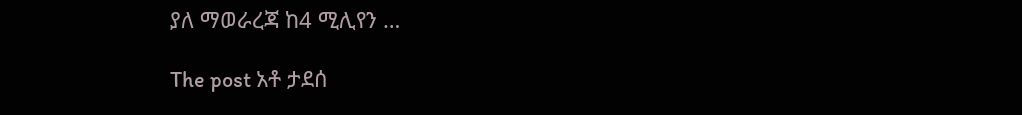ያለ ማወራረጃ ከ4 ሚሊየን …

The post አቶ ታደሰ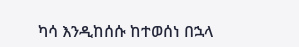ካሳ እንዲከሰሱ ከተወሰነ በኋላ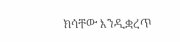ክሳቸው እንዲቋረጥ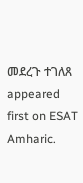መደረጉ ተገለጸ appeared first on ESAT Amharic.